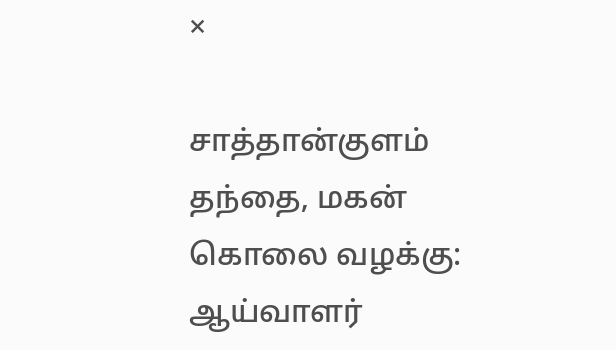×

சாத்தான்குளம் தந்தை, மகன் கொலை வழக்கு: ஆய்வாளர்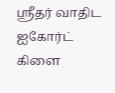ஸ்ரீதர் வாதிட ஐகோர்ட் கிளை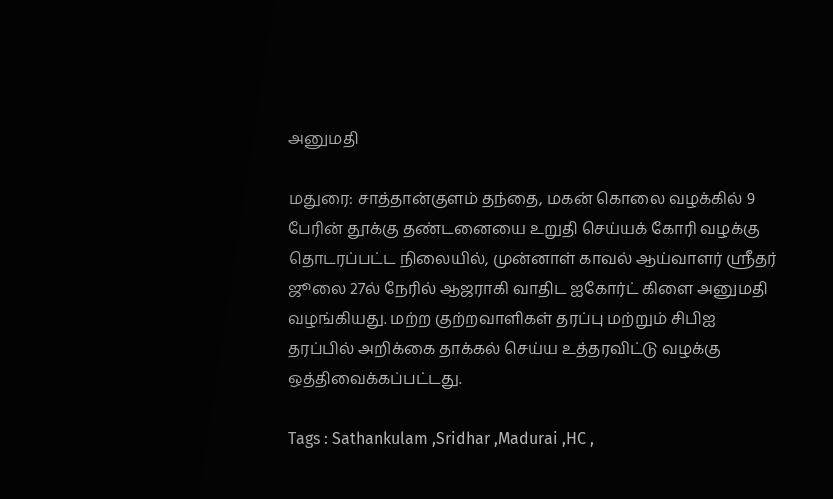அனுமதி

மதுரை: சாத்தான்குளம் தந்தை, மகன் கொலை வழக்கில் 9 பேரின் தூக்கு தண்டனையை உறுதி செய்யக் கோரி வழக்கு தொடரப்பட்ட நிலையில், முன்னாள் காவல் ஆய்வாளர் ஸ்ரீதர் ஜூலை 27ல் நேரில் ஆஜராகி வாதிட ஐகோர்ட் கிளை அனுமதி வழங்கியது. மற்ற குற்றவாளிகள் தரப்பு மற்றும் சிபிஐ தரப்பில் அறிக்கை தாக்கல் செய்ய உத்தரவிட்டு வழக்கு ஒத்திவைக்கப்பட்டது.

Tags : Sathankulam ,Sridhar ,Madurai ,HC ,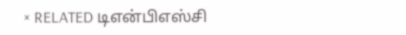× RELATED டிஎன்பிஎஸ்சி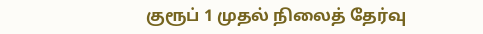குரூப் 1 முதல் நிலைத் தேர்வு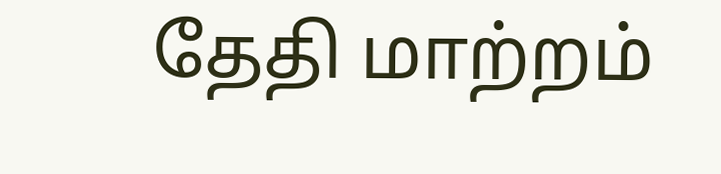தேதி மாற்றம்